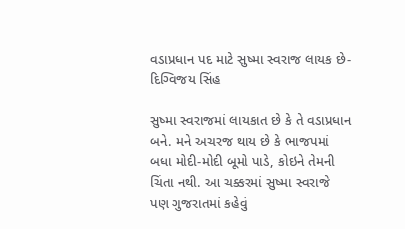વડાપ્રધાન પદ માટે સુષ્મા સ્વરાજ લાયક છે- દિગ્વિજય સિંહ

સુષ્મા સ્વરાજમાં લાયકાત છે કે તે વડાપ્રધાન બને. મને અચરજ થાય છે કે ભાજપમાં બધા મોદી-મોદી બૂમો પાડે, કોઇને તેમની ચિંતા નથી. આ ચક્કરમાં સુષ્મા સ્વરાજે પણ ગુજરાતમાં કહેવું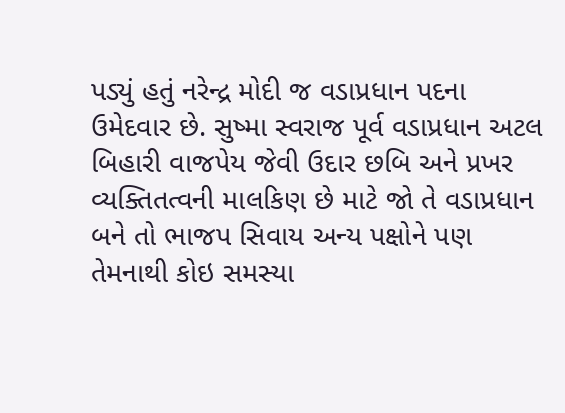પડ્યું હતું નરેન્દ્ર મોદી જ વડાપ્રધાન પદના ઉમેદવાર છે. સુષ્મા સ્વરાજ પૂર્વ વડાપ્રધાન અટલ બિહારી વાજપેય જેવી ઉદાર છબિ અને પ્રખર વ્યક્તિતત્વની માલકિણ છે માટે જો તે વડાપ્રધાન બને તો ભાજપ સિવાય અન્ય પક્ષોને પણ તેમનાથી કોઇ સમસ્યા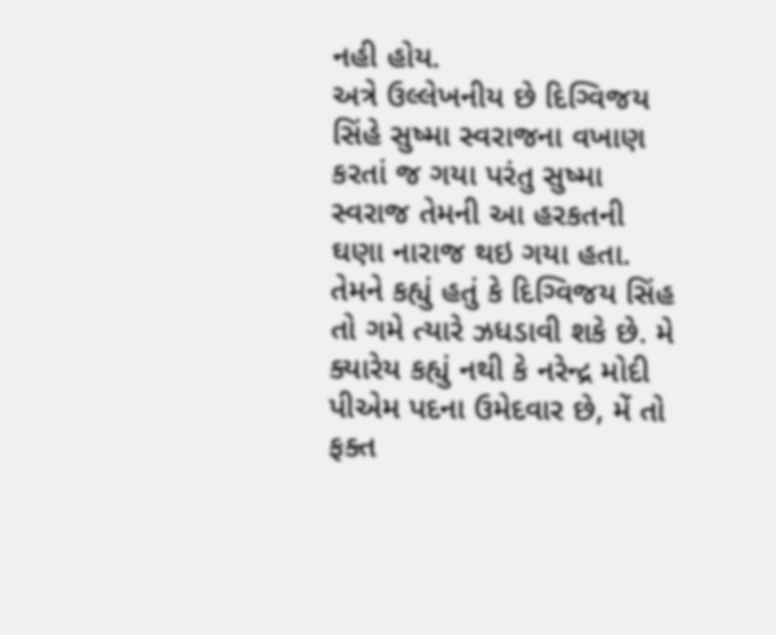નહી હોય.
અત્રે ઉલ્લેખનીય છે દિગ્વિજય સિંહે સુષ્મા સ્વરાજના વખાણ કરતાં જ ગયા પરંતુ સુષ્મા સ્વરાજ તેમની આ હરકતની ઘણા નારાજ થઇ ગયા હતા. તેમને કહ્યું હતું કે દિગ્વિજય સિંહ તો ગમે ત્યારે ઝધડાવી શકે છે. મે ક્યારેય કહ્યું નથી કે નરેન્દ્ર મોદી પીએમ પદના ઉમેદવાર છે, મેં તો ફક્ત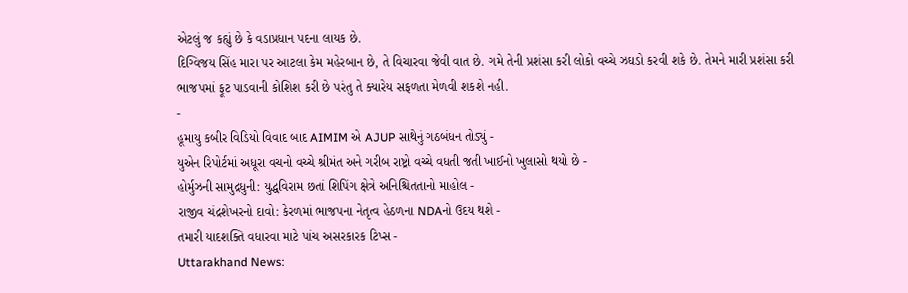એટલું જ કહ્યું છે કે વડાપ્રધાન પદના લાયક છે.
દિગ્વિજય સિંહ મારા પર આટલા કેમ મહેરબાન છે, તે વિચારવા જેવી વાત છે. ગમે તેની પ્રશંસા કરી લોકો વચ્ચે ઝઘડો કરવી શકે છે. તેમને મારી પ્રશંસા કરી ભાજપમાં ફૂટ પાડવાની કોશિશ કરી છે પરંતુ તે ક્યારેય સફળતા મેળવી શકશે નહી.
-
હૂમાયુ કબીર વિડિયો વિવાદ બાદ AIMIM એ AJUP સાથેનું ગઠબંધન તોડ્યું -
યુએન રિપોર્ટમાં અધૂરા વચનો વચ્ચે શ્રીમંત અને ગરીબ રાષ્ટ્રો વચ્ચે વધતી જતી ખાઈનો ખુલાસો થયો છે -
હોર્મુઝની સામુદ્રધુની: યુદ્ધવિરામ છતાં શિપિંગ ક્ષેત્રે અનિશ્ચિતતાનો માહોલ -
રાજીવ ચંદ્રશેખરનો દાવો: કેરળમાં ભાજપના નેતૃત્વ હેઠળના NDAનો ઉદય થશે -
તમારી યાદશક્તિ વધારવા માટે પાંચ અસરકારક ટિપ્સ -
Uttarakhand News: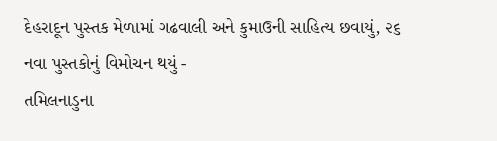દેહરાદૂન પુસ્તક મેળામાં ગઢવાલી અને કુમાઉની સાહિત્ય છવાયું, ૨૬ નવા પુસ્તકોનું વિમોચન થયું -
તમિલનાડુના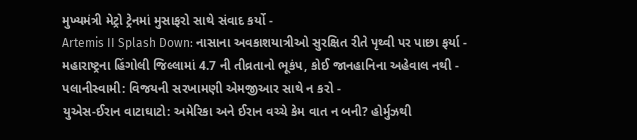મુખ્યમંત્રી મેટ્રો ટ્રેનમાં મુસાફરો સાથે સંવાદ કર્યો -
Artemis II Splash Down: નાસાના અવકાશયાત્રીઓ સુરક્ષિત રીતે પૃથ્વી પર પાછા ફર્યા -
મહારાષ્ટ્રના હિંગોલી જિલ્લામાં 4.7 ની તીવ્રતાનો ભૂકંપ, કોઈ જાનહાનિના અહેવાલ નથી -
પલાનીસ્વામી: વિજયની સરખામણી એમજીઆર સાથે ન કરો -
યુએસ-ઈરાન વાટાઘાટો: અમેરિકા અને ઈરાન વચ્ચે કેમ વાત ન બની? હોર્મુઝથી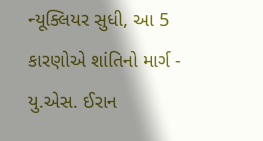ન્યૂક્લિયર સુધી, આ 5 કારણોએ શાંતિનો માર્ગ -
યુ.એસ. ઈરાન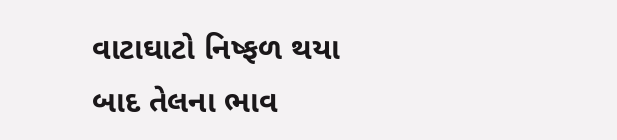વાટાઘાટો નિષ્ફળ થયા બાદ તેલના ભાવ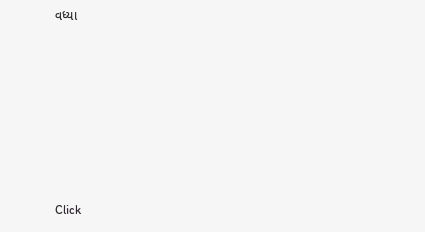વધ્યા








Click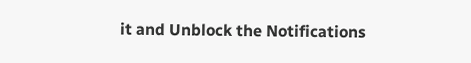it and Unblock the Notifications